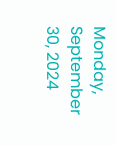Monday, September 30, 2024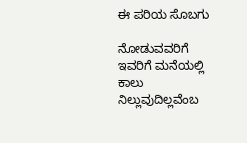ಈ ಪರಿಯ ಸೊಬಗು

ನೋಡುವವರಿಗೆ ಇವರಿಗೆ ಮನೆಯಲ್ಲಿ ಕಾಲು ನಿಲ್ಲುವುದಿಲ್ಲವೆಂಬ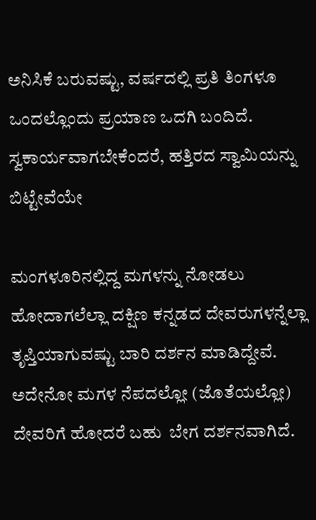ಅನಿಸಿಕೆ ಬರುವಷ್ಟು, ವರ್ಷದಲ್ಲಿ ಪ್ರತಿ ತಿಂಗಳೂ ಒಂದಲ್ಲೊಂದು ಪ್ರಯಾಣ ಒದಗಿ ಬಂದಿದೆ. ಸ್ವಕಾರ್ಯವಾಗಬೇಕೆಂದರೆ, ಹತ್ತಿರದ ಸ್ವಾಮಿಯನ್ನು ಬಿಟ್ಟೇವೆಯೇ

ಮಂಗಳೂರಿನಲ್ಲಿದ್ದ ಮಗಳನ್ನು ನೋಡಲು ಹೋದಾಗಲೆಲ್ಲಾ ದಕ್ಷಿಣ ಕನ್ನಡದ ದೇವರುಗಳನ್ನೆಲ್ಲಾ ತೃಪ್ತಿಯಾಗುವಷ್ಟು ಬಾರಿ ದರ್ಶನ ಮಾಡಿದ್ದೇವೆ. ಅದೇನೋ ಮಗಳ ನೆಪದಲ್ಲೋ (ಜೊತೆಯಲ್ಲೋ) ದೇವರಿಗೆ ಹೋದರೆ ಬಹು  ಬೇಗ ದರ್ಶನವಾಗಿದೆ.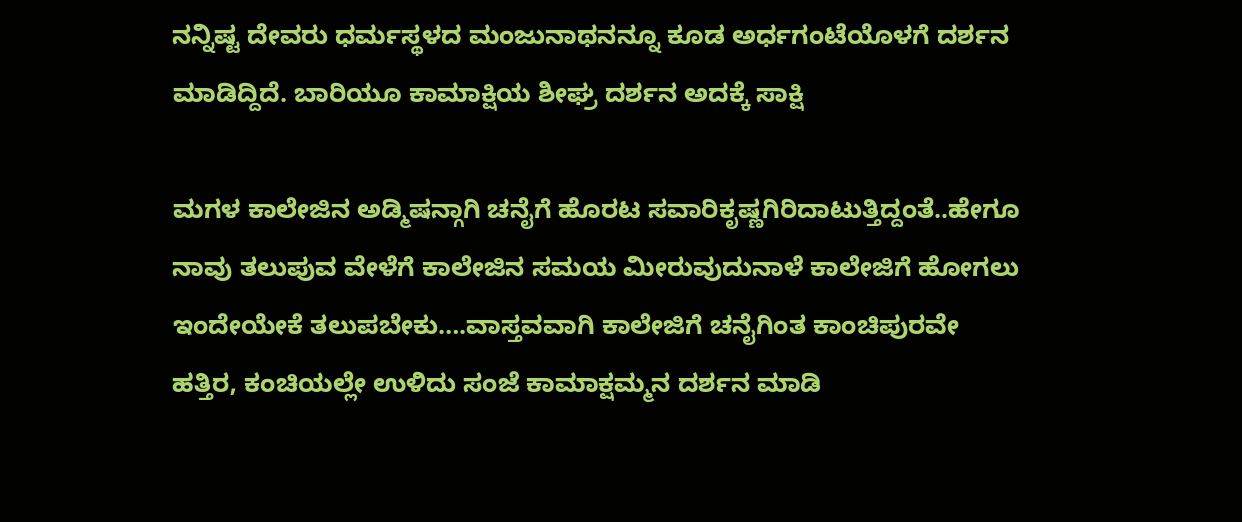ನನ್ನಿಷ್ಟ ದೇವರು ಧರ್ಮಸ್ಥಳದ ಮಂಜುನಾಥನನ್ನೂ ಕೂಡ ಅರ್ಧಗಂಟೆಯೊಳಗೆ ದರ್ಶನ ಮಾಡಿದ್ದಿದೆ. ಬಾರಿಯೂ ಕಾಮಾಕ್ಷಿಯ ಶೀಘ್ರ ದರ್ಶನ ಅದಕ್ಕೆ ಸಾಕ್ಷಿ

ಮಗಳ ಕಾಲೇಜಿನ ಅಡ್ಮಿಷನ್ಗಾಗಿ ಚನೈಗೆ ಹೊರಟ ಸವಾರಿಕೃಷ್ಣಗಿರಿದಾಟುತ್ತಿದ್ದಂತೆ..ಹೇಗೂ ನಾವು ತಲುಪುವ ವೇಳೆಗೆ ಕಾಲೇಜಿನ ಸಮಯ ಮೀರುವುದುನಾಳೆ ಕಾಲೇಜಿಗೆ ಹೋಗಲು ಇಂದೇಯೇಕೆ ತಲುಪಬೇಕು….ವಾಸ್ತವವಾಗಿ ಕಾಲೇಜಿಗೆ ಚನೈಗಿಂತ ಕಾಂಚಿಪುರವೇ ಹತ್ತಿರ, ಕಂಚಿಯಲ್ಲೇ ಉಳಿದು ಸಂಜೆ ಕಾಮಾಕ್ಷಮ್ಮನ ದರ್ಶನ ಮಾಡಿ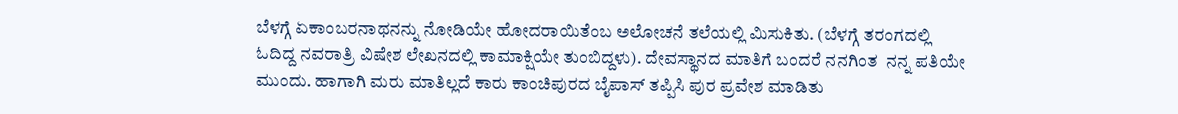ಬೆಳಗ್ಗೆ ಏಕಾಂಬರನಾಥನನ್ನು ನೋಡಿಯೇ ಹೋದರಾಯಿತೆಂಬ ಅಲೋಚನೆ ತಲೆಯಲ್ಲಿ ಮಿಸುಕಿತು. (ಬೆಳಗ್ಗೆ ತರಂಗದಲ್ಲಿ ಓದಿದ್ದ ನವರಾತ್ರಿ ವಿಷೇಶ ಲೇಖನದಲ್ಲಿ ಕಾಮಾಕ್ಷಿಯೇ ತುಂಬಿದ್ದಳು). ದೇವಸ್ಥಾನದ ಮಾತಿಗೆ ಬಂದರೆ ನನಗಿಂತ  ನನ್ನ ಪತಿಯೇ ಮುಂದು. ಹಾಗಾಗಿ ಮರು ಮಾತಿಲ್ಲದೆ ಕಾರು ಕಾಂಚಿಪುರದ ಬೈಪಾಸ್ ತಪ್ಪಿಸಿ ಪುರ ಪ್ರವೇಶ ಮಾಡಿತು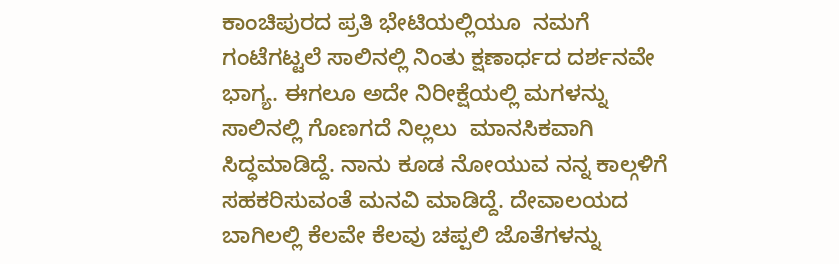ಕಾಂಚಿಪುರದ ಪ್ರತಿ ಭೇಟಿಯಲ್ಲಿಯೂ  ನಮಗೆ ಗಂಟೆಗಟ್ಟಲೆ ಸಾಲಿನಲ್ಲಿ ನಿಂತು ಕ್ಷಣಾರ್ಧದ ದರ್ಶನವೇ ಭಾಗ್ಯ. ಈಗಲೂ ಅದೇ ನಿರೀಕ್ಷೆಯಲ್ಲಿ ಮಗಳನ್ನು ಸಾಲಿನಲ್ಲಿ ಗೊಣಗದೆ ನಿಲ್ಲಲು  ಮಾನಸಿಕವಾಗಿ ಸಿದ್ಧಮಾಡಿದ್ದೆ. ನಾನು ಕೂಡ ನೋಯುವ ನನ್ನ ಕಾಲ್ಗಳಿಗೆ ಸಹಕರಿಸುವಂತೆ ಮನವಿ ಮಾಡಿದ್ದೆ. ದೇವಾಲಯದ ಬಾಗಿಲಲ್ಲಿ ಕೆಲವೇ ಕೆಲವು ಚಪ್ಪಲಿ ಜೊತೆಗಳನ್ನು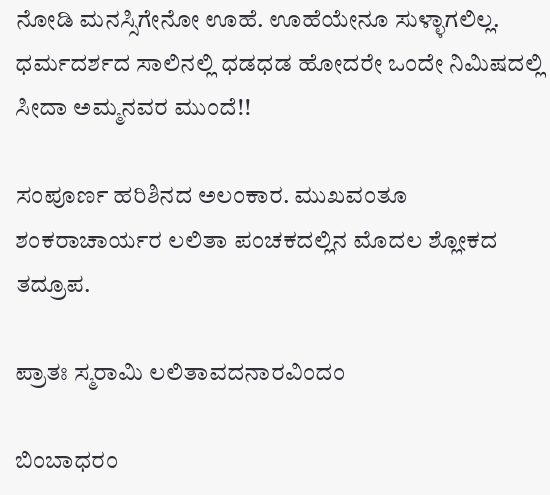ನೋಡಿ ಮನಸ್ಸಿಗೇನೋ ಊಹೆ. ಊಹೆಯೇನೂ ಸುಳ್ಳಾಗಲಿಲ್ಲ. ಧರ್ಮದರ್ಶದ ಸಾಲಿನಲ್ಲಿ ಧಡಧಡ ಹೋದರೇ ಒಂದೇ ನಿಮಿಷದಲ್ಲಿ ಸೀದಾ ಅಮ್ಮನವರ ಮುಂದೆ!!

ಸಂಪೂರ್ಣ ಹರಿಶಿನದ ಅಲಂಕಾರ. ಮುಖವಂತೂ ಶಂಕರಾಚಾರ್ಯರ ಲಲಿತಾ ಪಂಚಕದಲ್ಲಿನ ಮೊದಲ ಶ್ಲೋಕದ ತದ್ರೂಪ.

ಪ್ರಾತಃ ಸ್ಮರಾಮಿ ಲಲಿತಾವದನಾರವಿಂದಂ

ಬಿಂಬಾಧರಂ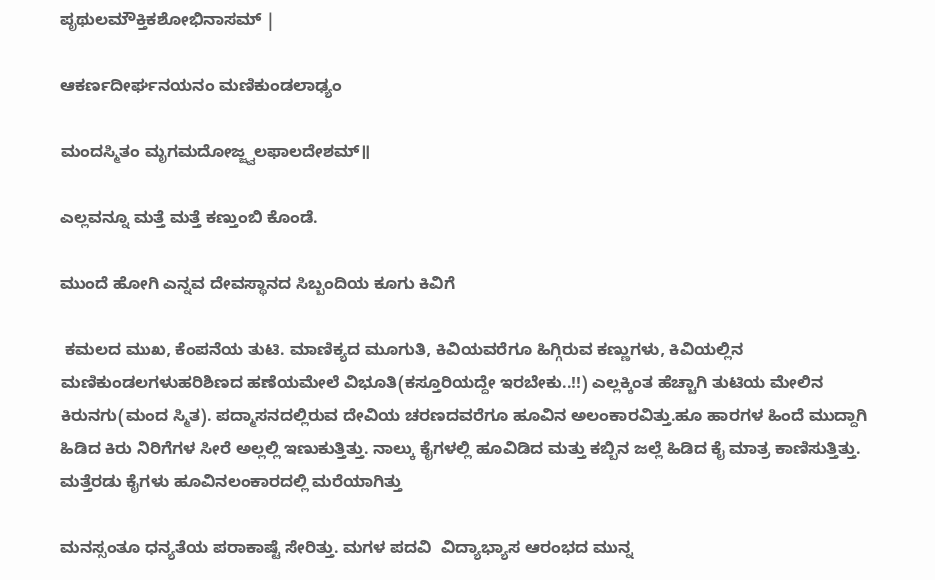ಪೃಥುಲಮೌಕ್ತಿಕಶೋಭಿನಾಸಮ್ |

ಆಕರ್ಣದೀರ್ಘನಯನಂ ಮಣಿಕುಂಡಲಾಢ್ಯಂ

ಮಂದಸ್ಮಿತಂ ಮೃಗಮದೋಜ್ಜ್ವಲಫಾಲದೇಶಮ್॥

ಎಲ್ಲವನ್ನೂ ಮತ್ತೆ ಮತ್ತೆ ಕಣ್ತುಂಬಿ ಕೊಂಡೆ.

ಮುಂದೆ ಹೋಗಿ ಎನ್ನವ ದೇವಸ್ಥಾನದ ಸಿಬ್ಬಂದಿಯ ಕೂಗು ಕಿವಿಗೆ

 ಕಮಲದ ಮುಖ, ಕೆಂಪನೆಯ ತುಟಿ. ಮಾಣಿಕ್ಯದ ಮೂಗುತಿ, ಕಿವಿಯವರೆಗೂ ಹಿಗ್ಗಿರುವ ಕಣ್ಣುಗಳು, ಕಿವಿಯಲ್ಲಿನ ಮಣಿಕುಂಡಲಗಳುಹರಿಶಿಣದ ಹಣೆಯಮೇಲೆ ವಿಭೂತಿ(ಕಸ್ತೂರಿಯದ್ದೇ ಇರಬೇಕು..!!) ಎಲ್ಲಕ್ಕಿಂತ ಹೆಚ್ಚಾಗಿ ತುಟಿಯ ಮೇಲಿನ ಕಿರುನಗು(ಮಂದ ಸ್ಮಿತ). ಪದ್ಮಾಸನದಲ್ಲಿರುವ ದೇವಿಯ ಚರಣದವರೆಗೂ ಹೂವಿನ ಅಲಂಕಾರವಿತ್ತು.ಹೂ ಹಾರಗಳ ಹಿಂದೆ ಮುದ್ದಾಗಿ ಹಿಡಿದ ಕಿರು ನಿರಿಗೆಗಳ ಸೀರೆ ಅಲ್ಲಲ್ಲಿ ಇಣುಕುತ್ತಿತ್ತು. ನಾಲ್ಕು ಕೈಗಳಲ್ಲಿ ಹೂವಿಡಿದ ಮತ್ತು ಕಬ್ಬಿನ ಜಲ್ಲೆ ಹಿಡಿದ ಕೈ ಮಾತ್ರ ಕಾಣಿಸುತ್ತಿತ್ತು. ಮತ್ತೆರಡು ಕೈಗಳು ಹೂವಿನಲಂಕಾರದಲ್ಲಿ ಮರೆಯಾಗಿತ್ತು

ಮನಸ್ಸಂತೂ ಧನ್ಯತೆಯ ಪರಾಕಾಷ್ಟೆ ಸೇರಿತ್ತು. ಮಗಳ ಪದವಿ  ವಿದ್ಯಾಭ್ಯಾಸ ಆರಂಭದ ಮುನ್ನ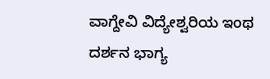ವಾಗ್ದೇವಿ ವಿದ್ಯೇಶ್ವರಿಯ ಇಂಥ ದರ್ಶನ ಭಾಗ್ಯ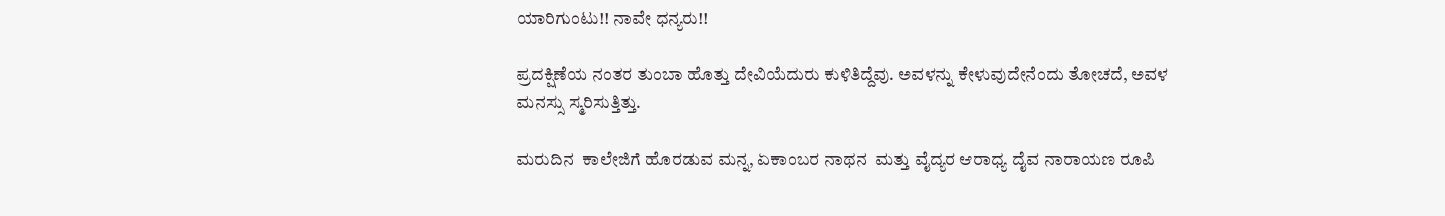ಯಾರಿಗುಂಟು!! ನಾವೇ ಧನ್ಯರು!!

ಪ್ರದಕ್ಷಿಣೆಯ ನಂತರ ತುಂಬಾ ಹೊತ್ತು ದೇವಿಯೆದುರು ಕುಳಿತಿದ್ದೆವು. ಅವಳನ್ನು ಕೇಳುವುದೇನೆಂದು ತೋಚದೆ, ಅವಳ ಮನಸ್ಸು ಸ್ಮರಿಸುತ್ತಿತ್ತು.

ಮರುದಿನ  ಕಾಲೇಜಿಗೆ ಹೊರಡುವ ಮನ್ನ, ಏಕಾಂಬರ ನಾಥನ  ಮತ್ತು ವೈದ್ಯರ ಆರಾಧ್ಯ ದೈವ ನಾರಾಯಣ ರೂಪಿ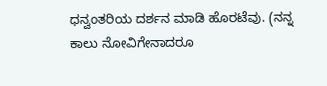ಧನ್ವಂತರಿಯ ದರ್ಶನ ಮಾಡಿ ಹೊರಟೆವು. (ನನ್ನ ಕಾಲು ನೋವಿಗೇನಾದರೂ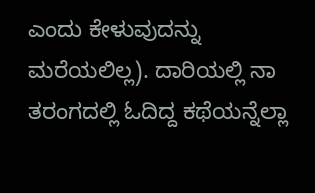ಎಂದು ಕೇಳುವುದನ್ನು ಮರೆಯಲಿಲ್ಲ). ದಾರಿಯಲ್ಲಿ ನಾ ತರಂಗದಲ್ಲಿ ಓದಿದ್ದ ಕಥೆಯನ್ನೆಲ್ಲಾ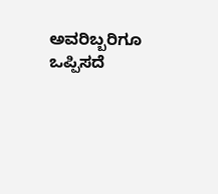ಅವರಿಬ್ಬರಿಗೂ ಒಪ್ಪಿಸದೆ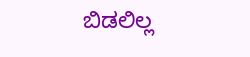ಬಿಡಲಿಲ್ಲ